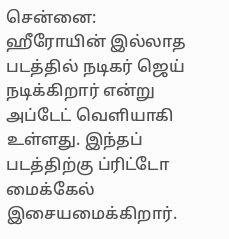சென்னை: ஹீரோயின் இல்லாத படத்தில் நடிகர் ஜெய் நடிக்கிறார் என்று அப்டேட் வெளியாகி உள்ளது. இந்தப் படத்திற்கு ப்ரிட்டோ மைக்கேல் இசையமைக்கிறார்.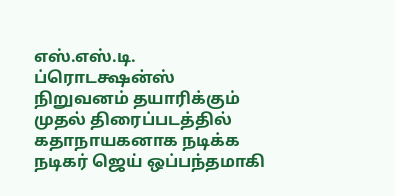எஸ்.எஸ்.டி. ப்ரொடக்ஷன்ஸ் நிறுவனம் தயாரிக்கும் முதல் திரைப்படத்தில் கதாநாயகனாக நடிக்க நடிகர் ஜெய் ஒப்பந்தமாகி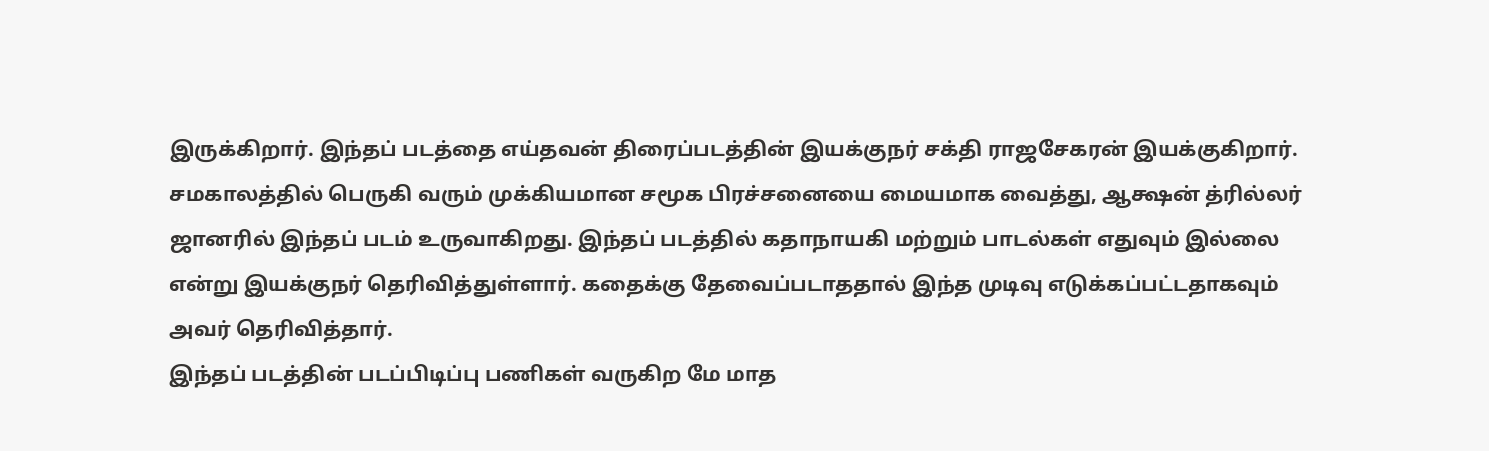இருக்கிறார். இந்தப் படத்தை எய்தவன் திரைப்படத்தின் இயக்குநர் சக்தி ராஜசேகரன் இயக்குகிறார்.
சமகாலத்தில் பெருகி வரும் முக்கியமான சமூக பிரச்சனையை மையமாக வைத்து, ஆக்ஷன் த்ரில்லர் ஜானரில் இந்தப் படம் உருவாகிறது. இந்தப் படத்தில் கதாநாயகி மற்றும் பாடல்கள் எதுவும் இல்லை என்று இயக்குநர் தெரிவித்துள்ளார். கதைக்கு தேவைப்படாததால் இந்த முடிவு எடுக்கப்பட்டதாகவும் அவர் தெரிவித்தார்.
இந்தப் படத்தின் படப்பிடிப்பு பணிகள் வருகிற மே மாத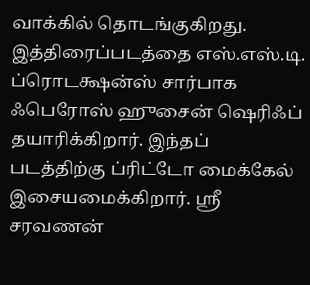வாக்கில் தொடங்குகிறது. இத்திரைப்படத்தை எஸ்.எஸ்.டி. ப்ரொடக்ஷன்ஸ் சார்பாக ஃபெரோஸ் ஹுசைன் ஷெரிஃப் தயாரிக்கிறார். இந்தப் படத்திற்கு ப்ரிட்டோ மைக்கேல் இசையமைக்கிறார். ஸ்ரீ சரவணன்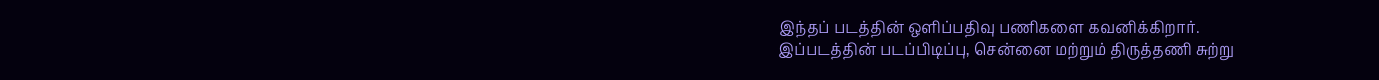இந்தப் படத்தின் ஒளிப்பதிவு பணிகளை கவனிக்கிறார்.
இப்படத்தின் படப்பிடிப்பு, சென்னை மற்றும் திருத்தணி சுற்று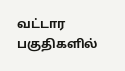வட்டார பகுதிகளில்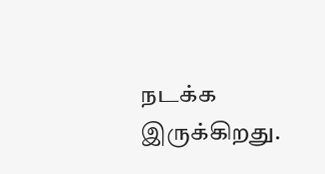நடக்க இருக்கிறது.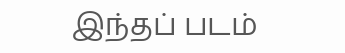இந்தப் படம்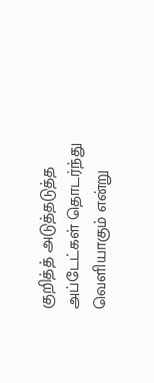குறித்த் அடுத்தடுத்த அப்டேட்கள் தொடர்ந்து வெளியாகும் என்று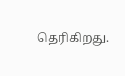தெரிகிறது.